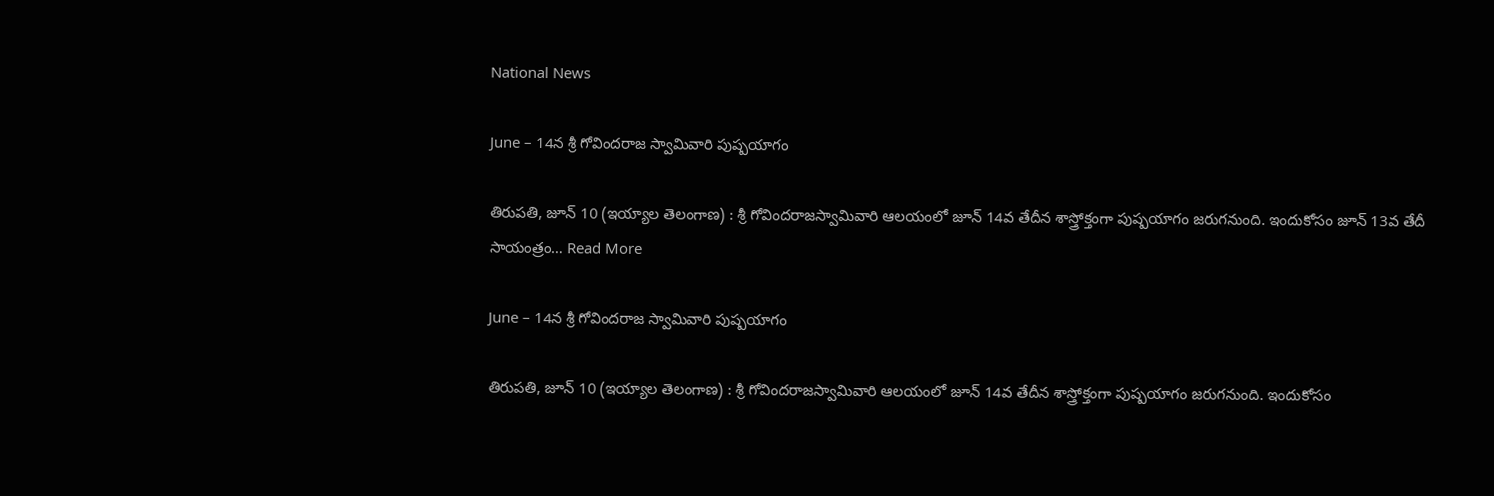National News

June – 14న శ్రీ గోవిందరాజ స్వామివారి పుష్పయాగం

తిరుపతి, జూన్ 10 (ఇయ్యాల తెలంగాణ) : శ్రీ గోవిందరాజస్వామివారి ఆలయంలో జూన్‌ 14వ తేదీన శాస్త్రోక్తంగా పుష్పయాగం జరుగనుంది. ఇందుకోసం జూన్‌ 13వ తేదీ సాయంత్రం… Read More

June – 14న శ్రీ గోవిందరాజ స్వామివారి పుష్పయాగం

తిరుపతి, జూన్ 10 (ఇయ్యాల తెలంగాణ) : శ్రీ గోవిందరాజస్వామివారి ఆలయంలో జూన్‌ 14వ తేదీన శాస్త్రోక్తంగా పుష్పయాగం జరుగనుంది. ఇందుకోసం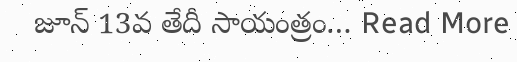జూన్‌ 13వ తేదీ సాయంత్రం… Read More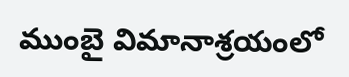ముంబై విమానాశ్రయంలో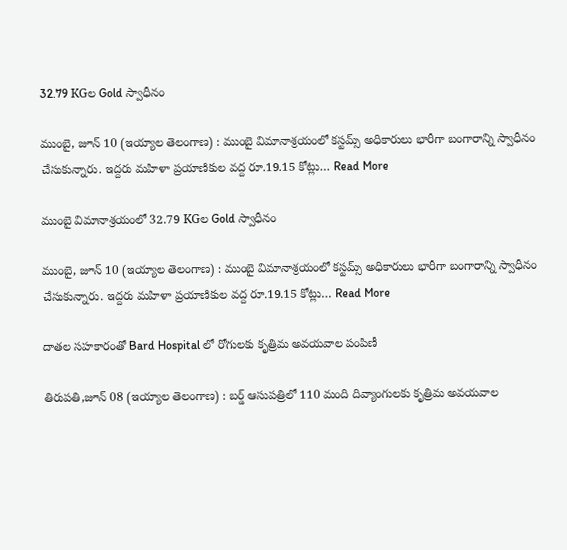32.79 KGల Gold స్వాధీనం

ముంబై, జూన్ 10 (ఇయ్యాల తెలంగాణ) : ముంబై విమానాశ్రయంలో కస్టమ్స్‌ అధికారులు భారీగా బంగారాన్ని స్వాధీనం చేసుకున్నారు. ఇద్దరు మహిళా ప్రయాణికుల వద్ద రూ.19.15 కోట్లు… Read More

ముంబై విమానాశ్రయంలో 32.79 KGల Gold స్వాధీనం

ముంబై, జూన్ 10 (ఇయ్యాల తెలంగాణ) : ముంబై విమానాశ్రయంలో కస్టమ్స్‌ అధికారులు భారీగా బంగారాన్ని స్వాధీనం చేసుకున్నారు. ఇద్దరు మహిళా ప్రయాణికుల వద్ద రూ.19.15 కోట్లు… Read More

దాతల సహకారంతో Bard Hospital లో రోగులకు కృత్రిమ అవయవాల పంపిణీ

తిరుపతి,జూన్ 08 (ఇయ్యాల తెలంగాణ) : బర్డ్‌ ఆసుపత్రిలో 110 మంది దివ్యాంగులకు కృత్రిమ అవయవాల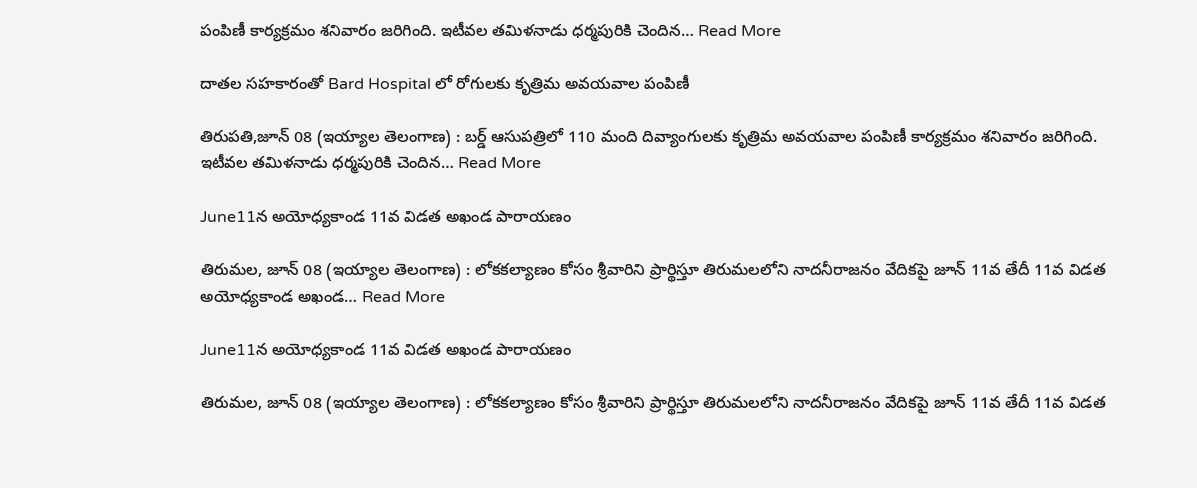పంపిణీ కార్యక్రమం శనివారం జరిగింది. ఇటీవల తమిళనాడు ధర్మపురికి చెందిన… Read More

దాతల సహకారంతో Bard Hospital లో రోగులకు కృత్రిమ అవయవాల పంపిణీ

తిరుపతి,జూన్ 08 (ఇయ్యాల తెలంగాణ) : బర్డ్‌ ఆసుపత్రిలో 110 మంది దివ్యాంగులకు కృత్రిమ అవయవాల పంపిణీ కార్యక్రమం శనివారం జరిగింది. ఇటీవల తమిళనాడు ధర్మపురికి చెందిన… Read More

June11న అయోధ్యకాండ 11వ విడత అఖండ పారాయణం

తిరుమల, జూన్ 08 (ఇయ్యాల తెలంగాణ) : లోకకల్యాణం కోసం శ్రీవారిని ప్రార్థిస్తూ తిరుమలలోని నాదనీరాజనం వేదికపై జూన్‌ 11వ తేదీ 11వ విడత అయోధ్యకాండ అఖండ… Read More

June11న అయోధ్యకాండ 11వ విడత అఖండ పారాయణం

తిరుమల, జూన్ 08 (ఇయ్యాల తెలంగాణ) : లోకకల్యాణం కోసం శ్రీవారిని ప్రార్థిస్తూ తిరుమలలోని నాదనీరాజనం వేదికపై జూన్‌ 11వ తేదీ 11వ విడత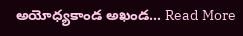అయోధ్యకాండ అఖండ… Read More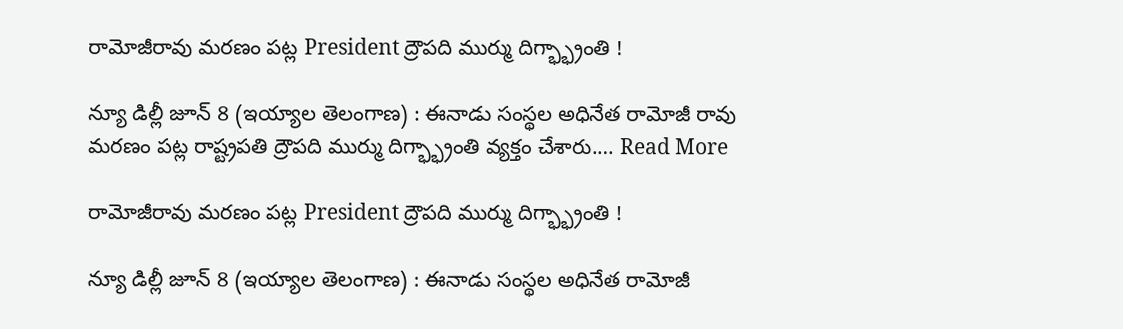రామోజీరావు మరణం పట్ల President ద్రౌపది ముర్ము దిగ్భ్భ్రాంతి !

న్యూ డిల్లీ జూన్‌ 8 (ఇయ్యాల తెలంగాణ) : ఈనాడు సంస్థల అధినేత రామోజీ రావు  మరణం పట్ల రాష్ట్రపతి ద్రౌపది ముర్ము దిగ్భ్భ్రాంతి వ్యక్తం చేశారు.… Read More

రామోజీరావు మరణం పట్ల President ద్రౌపది ముర్ము దిగ్భ్భ్రాంతి !

న్యూ డిల్లీ జూన్‌ 8 (ఇయ్యాల తెలంగాణ) : ఈనాడు సంస్థల అధినేత రామోజీ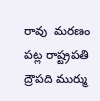రావు  మరణం పట్ల రాష్ట్రపతి ద్రౌపది ముర్ము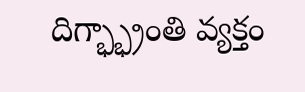దిగ్భ్భ్రాంతి వ్యక్తం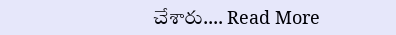చేశారు.… Read More